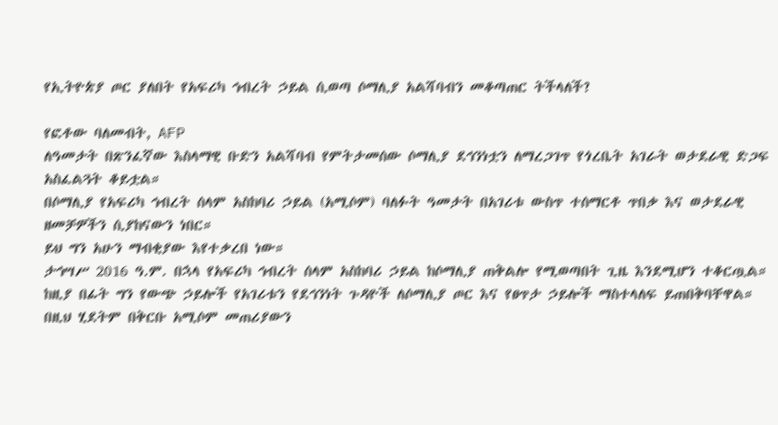የኢትዮጵያ ጦር ያለበት የአፍሪካ ኅብረት ኃይል ሲወጣ ሶማሊያ አልሻባብን መቆጣጠር ትችላለች?

የፎቶው ባለመብት, AFP
ለዓመታት በጽንፈኛው እስላማዊ ቡድን አልሻባብ የምትታመሰው ሶማሊያ ደኅንነቷን ለማረጋገጥ የጎረቤት አገራት ወታደራዊ ድጋፍ አስፈልጓት ቆይቷል።
በሶማሊያ የአፍሪካ ኅብረት ሰላም አስከባሪ ኃይል (አሚሶም) ባለፉት ዓመታት በአገሪቱ ውስጥ ተሰማርቶ ጥበቃ እና ወታደራዊ ዘመቻዎችን ሲያከናውን ነበር።
ይህ ግን አሁን ማብቂያው እየተቃረበ ነው።
ታኅሣሥ 2016 ዓ.ም. በኋላ የአፍሪካ ኅብረት ሰላም አስከባሪ ኃይል ከሶማሊያ ጠቅልሎ የሚወጣበት ጊዜ እንደሚሆን ተቆርጧል።
ከዚያ በፊት ግን የውጭ ኃይሎች የአገሪቱን የደኅንነት ጉዳዮች ለሶማሊያ ጦር እና የፀጥታ ኃይሎች ማስተላለፍ ይጠበቅባቸዋል።
በዚህ ሂደትም በቅርቡ አሚሶም መጠሪያውን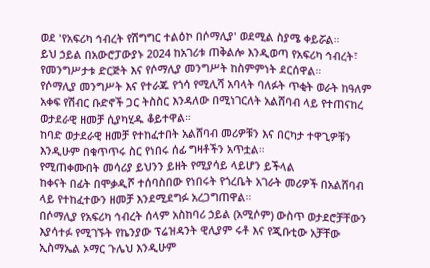ወደ 'የአፍሪካ ኅብረት የሽግግር ተልዕኮ በሶማሊያ' ወደሚል ስያሜ ቀይሯል።
ይህ ኃይል በአውሮፓውያኑ 2024 ከአገሪቱ ጠቅልሎ እንዲወጣ የአፍሪካ ኅብረት፣ የመንግሥታቱ ድርጅት እና የሶማሊያ መንግሥት ከስምምነት ደርሰዋል።
የሶማሊያ መንግሥት እና የተራጁ የጎሳ የሚሊሻ አባላት ባለፉት ጥቂት ወራት ከዓለም አቀፍ የሽብር ቡድኖች ጋር ትስስር እንዳለው በሚነገርለት አልሸባብ ላይ የተጠናከረ ወታደራዊ ዘመቻ ሲያካሂዱ ቆይተዋል።
ከባድ ወታደራዊ ዘመቻ የተከፈተበት አልሸባብ መሪዎቹን እና በርካታ ተዋጊዎቹን እንዲሁም በቁጥጥሩ ስር የነበሩ ሰፊ ግዛቶችን አጥቷል።
የሚጠቀሙበት መሳሪያ ይህንን ይዘት የሚያሳይ ላይሆን ይችላል
ከቀናት በፊት በሞቃዲሾ ተሰባስበው የነበሩት የጎረቤት አገራት መሪዎች በአልሸባብ ላይ የተከፈተውን ዘመቻ እንደሚደግፉ አረጋግጠዋል።
በሶማሊያ የአፍሪካ ኅብረት ሰላም አስከባሪ ኃይል (አሚሶም) ውስጥ ወታደሮቻቸውን እያሳተፉ የሚገኙት የኬንያው ፕሬዝዳንት ዊሊያም ሩቶ እና የጂቡቲው አቻቸው ኢስማኤል ኦማር ጉሌህ እንዲሁም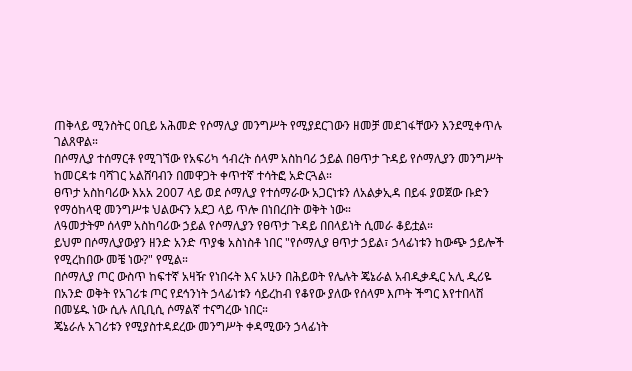ጠቅላይ ሚንስትር ዐቢይ አሕመድ የሶማሊያ መንግሥት የሚያደርገውን ዘመቻ መደገፋቸውን እንደሚቀጥሉ ገልጸዋል።
በሶማሊያ ተሰማርቶ የሚገኘው የአፍሪካ ኅብረት ሰላም አስከባሪ ኃይል በፀጥታ ጉዳይ የሶማሊያን መንግሥት ከመርዳቱ ባሻገር አልሸባብን በመዋጋት ቀጥተኛ ተሳትፎ አድርጓል።
ፀጥታ አስከባሪው እአአ 2007 ላይ ወደ ሶማሊያ የተሰማራው አጋርነቱን ለአልቃኢዳ በይፋ ያወጀው ቡድን የማዕከላዊ መንግሥቱ ህልውናን አደጋ ላይ ጥሎ በነበረበት ወቅት ነው።
ለዓመታትም ሰላም አስከባሪው ኃይል የሶማሊያን የፀጥታ ጉዳይ በበላይነት ሲመራ ቆይቷል።
ይህም በሶማሊያውያን ዘንድ አንድ ጥያቄ አስነስቶ ነበር "የሶማሊያ ፀጥታ ኃይል፣ ኃላፊነቱን ከውጭ ኃይሎች የሚረከበው መቼ ነው?" የሚል።
በሶማሊያ ጦር ውስጥ ከፍተኛ አዛዥ የነበሩት እና አሁን በሕይወት የሌሉት ጄኔራል አብዲቃዲር አሊ ዲሪዬ በአንድ ወቅት የአገሪቱ ጦር የደኅንነት ኃላፊነቱን ሳይረከብ የቆየው ያለው የሰላም እጦት ችግር እየተበላሸ በመሄዱ ነው ሲሉ ለቢቢሲ ሶማልኛ ተናግረው ነበር።
ጄኔራሉ አገሪቱን የሚያስተዳደረው መንግሥት ቀዳሚውን ኃላፊነት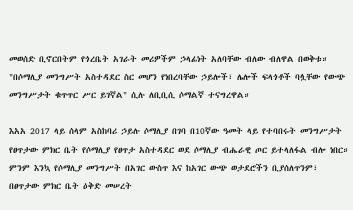መወሰድ ቢኖርበትም የጎረቤት አገራት መሪዎችም ኃላፊነት አለባቸው ብለው ብለዋል በወቅቱ።
"በሶማሊያ መንግሥት አስተዳደር ስር መሆን የነበረባቸው ኃይሎች፣ ሌሎች ፍላጎቶች ባሏቸው የውጭ መንግሥታት ቁጥጥር ሥር ይገኛል" ሲሉ ለቢቢሲ ሶማልኛ ተናግረዋል።

እአአ 2017 ላይ ሰላም አስከባሪ ኃይሉ ሶማሊያ በገባ በ10ኛው ዓመት ላይ የተባበሩት መንግሥታት የፀጥታው ምክር ቤት የሶማሊያ የፀጥታ አስተዳደር ወደ ሶማሊያ ብሔራዊ ጦር ይተላለፋል ብሎ ነበር።
ምንም እንኳ የሶማሊያ መንግሥት በአገር ውስጥ እና ከአገር ውጭ ወታደሮችን ቢያሰለጥንም፣ በፀጥታው ምክር ቤት ዕቅድ መሠረት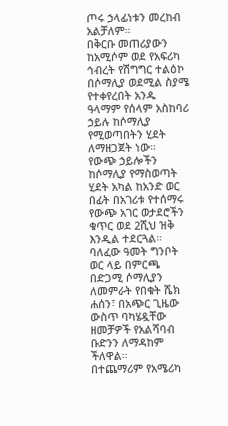ጦሩ ኃላፊነቱን መረከብ አልቻለም።
በቅርቡ መጠሪያውን ከአሚሶም ወደ የአፍሪካ ኅብረት የሽግግር ተልዕኮ በሶማሊያ ወደሚል ስያሜ የተቀየረበት አንዱ ዓላማም የሰላም አስከባሪ ኃይሉ ከሶማሊያ የሚወጣበትን ሂደት ለማዘጋጀት ነው።
የውጭ ኃይሎችን ከሶማሊያ የማስወጣት ሂደት አካል ከአንድ ወር በፊት በአገሪቱ የተሰማሩ የውጭ አገር ወታደሮችን ቁጥር ወደ 2ሺህ ዝቅ እንዲል ተደርጓል።
ባለፈው ዓመት ግንቦት ወር ላይ በምርጫ በድጋሚ ሶማሊያን ለመምራት የበቁት ሼክ ሐሰን፣ በአጭር ጊዜው ውስጥ ባካሄዷቸው ዘመቻዎች የአልሻባብ ቡድንን ለማዳከም ችለዋል።
በተጨማሪም የአሜሪካ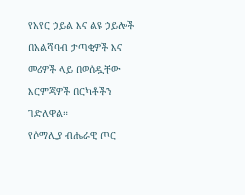የአየር ኃይል እና ልዩ ኃይሎች በአልሻባብ ታጣቂዎች እና መሪዎች ላይ በወሰዷቸው እርምጃዎች በርካቶችን ገድለዋል።
የሶማሊያ ብሔራዊ ጦር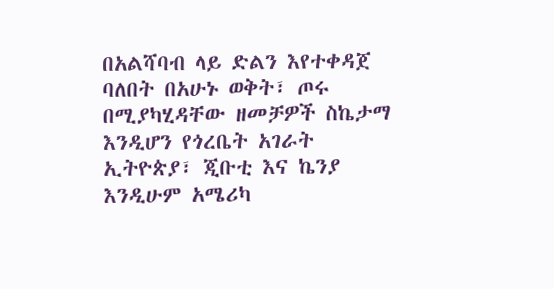በአልሻባብ ላይ ድልን እየተቀዳጀ ባለበት በአሁኑ ወቅት፣ ጦሩ በሚያካሂዳቸው ዘመቻዎች ስኬታማ እንዲሆን የጎረቤት አገራት ኢትዮጵያ፣ ጂቡቲ እና ኬንያ እንዲሁም አሜሪካ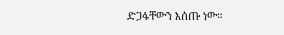ድጋፋቸውን እሰጡ ነው።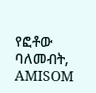የፎቶው ባለመብት, AMISOM